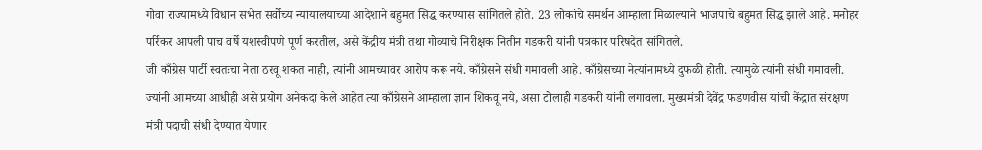गोवा राज्यामध्ये विधान सभेत सर्वोच्य न्यायालयाच्या आदेशाने बहुमत सिद्ध करण्यास सांगितले होते. 23 लोकांचे समर्थन आम्हाला मिळाल्याने भाजपाचे बहुमत सिद्ध झाले आहे. मनोहर पर्रिकर आपली पाच वर्षे यशस्वीपणे पूर्ण करतील, असे केंद्रीय मंत्री तथा गोव्याचे निरीक्षक नितीन गडकरी यांनी पत्रकार परिषदेत सांगितले.
जी काँग्रेस पार्टी स्वतःचा नेता ठरवू शकत नाही, त्यांनी आमच्यावर आरोप करू नये. काँग्रेसने संधी गमावली आहे. काँग्रेसच्या नेत्यांनामध्ये दुफळी होती. त्यामुळे त्यांनी संधी गमावली. ज्यांनी आमच्या आधीही असे प्रयोग अनेकदा केले आहेत त्या काँग्रेसने आम्हाला ज्ञान शिकवू नये, असा टोलाही गडकरी यांनी लगावला. मुख्यमंत्री देवेंद्र फडणवीस यांची केंद्रात संरक्षण मंत्री पदाची संधी देण्यात येणार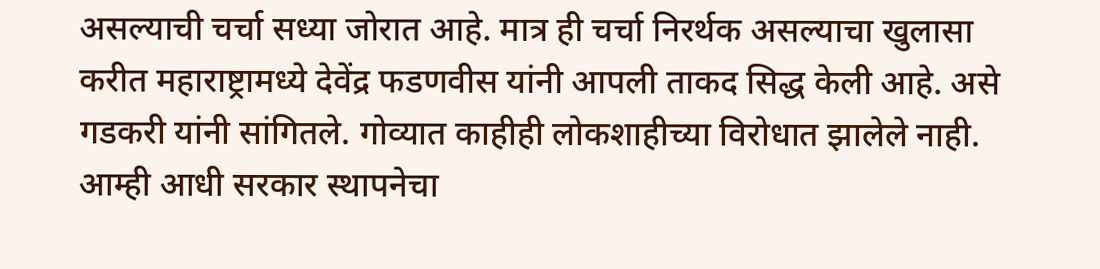असल्याची चर्चा सध्या जोरात आहे. मात्र ही चर्चा निरर्थक असल्याचा खुलासा करीत महाराष्ट्रामध्ये देवेंद्र फडणवीस यांनी आपली ताकद सिद्ध केली आहे. असे गडकरी यांनी सांगितले. गोव्यात काहीही लोकशाहीच्या विरोधात झालेले नाही. आम्ही आधी सरकार स्थापनेचा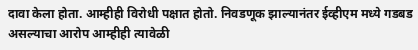दावा केला होता. आम्हीही विरोधी पक्षात होतो. निवडणूक झाल्यानंतर ईव्हीएम मध्ये गडबड असल्याचा आरोप आम्हीही त्यावेळी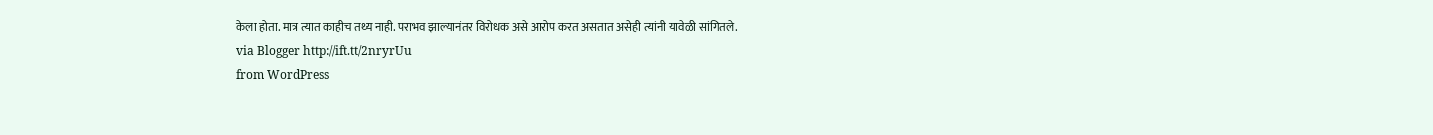केला होता. मात्र त्यात काहीच तथ्य नाही. पराभव झाल्यानंतर विरोधक असे आरोप करत असतात असेही त्यांनी यावेळी सांगितले.
via Blogger http://ift.tt/2nryrUu
from WordPress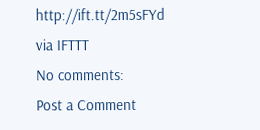http://ift.tt/2m5sFYd
via IFTTT
No comments:
Post a Comment